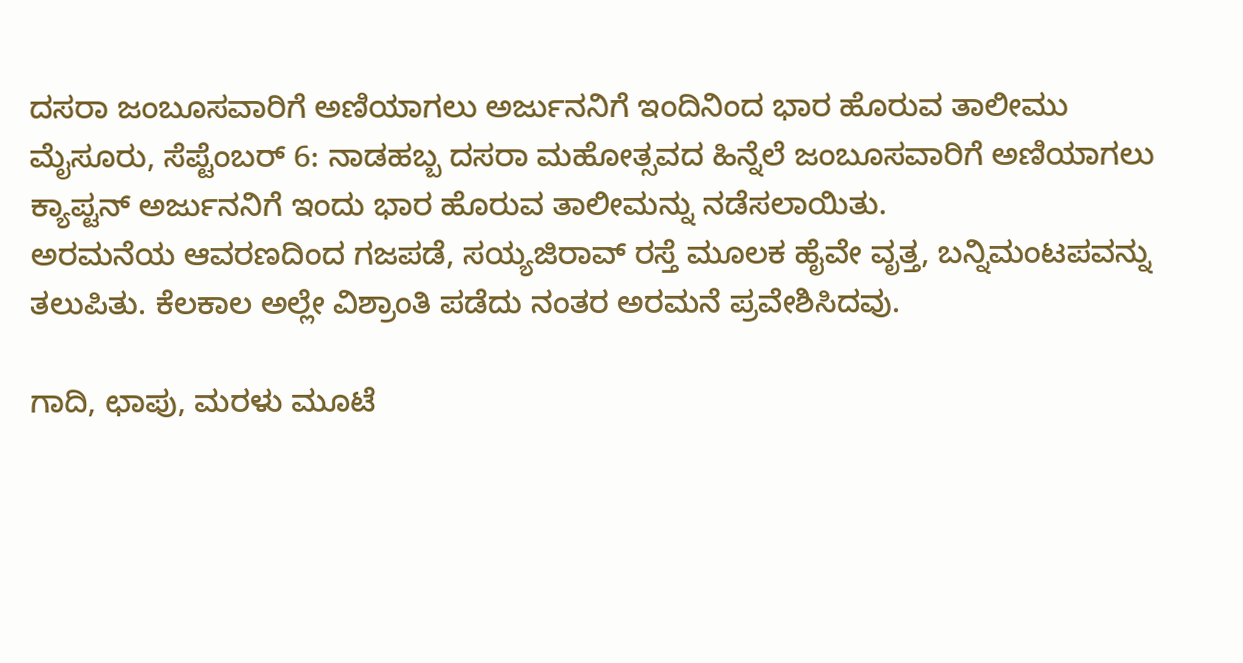ದಸರಾ ಜಂಬೂಸವಾರಿಗೆ ಅಣಿಯಾಗಲು ಅರ್ಜುನನಿಗೆ ಇಂದಿನಿಂದ ಭಾರ ಹೊರುವ ತಾಲೀಮು
ಮೈಸೂರು, ಸೆಪ್ಟೆಂಬರ್ 6: ನಾಡಹಬ್ಬ ದಸರಾ ಮಹೋತ್ಸವದ ಹಿನ್ನೆಲೆ ಜಂಬೂಸವಾರಿಗೆ ಅಣಿಯಾಗಲು ಕ್ಯಾಪ್ಟನ್ ಅರ್ಜುನನಿಗೆ ಇಂದು ಭಾರ ಹೊರುವ ತಾಲೀಮನ್ನು ನಡೆಸಲಾಯಿತು.
ಅರಮನೆಯ ಆವರಣದಿಂದ ಗಜಪಡೆ, ಸಯ್ಯಜಿರಾವ್ ರಸ್ತೆ ಮೂಲಕ ಹೈವೇ ವೃತ್ತ, ಬನ್ನಿಮಂಟಪವನ್ನು ತಲುಪಿತು. ಕೆಲಕಾಲ ಅಲ್ಲೇ ವಿಶ್ರಾಂತಿ ಪಡೆದು ನಂತರ ಅರಮನೆ ಪ್ರವೇಶಿಸಿದವು.

ಗಾದಿ, ಛಾಪು, ಮರಳು ಮೂಟೆ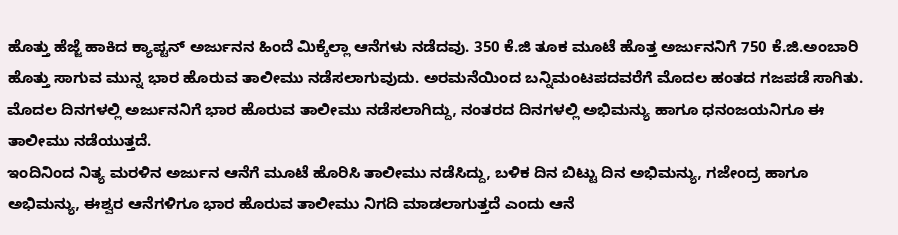ಹೊತ್ತು ಹೆಜ್ಜೆ ಹಾಕಿದ ಕ್ಯಾಪ್ಟನ್ ಅರ್ಜುನನ ಹಿಂದೆ ಮಿಕ್ಕೆಲ್ಲಾ ಆನೆಗಳು ನಡೆದವು. 350 ಕೆ.ಜಿ ತೂಕ ಮೂಟೆ ಹೊತ್ತ ಅರ್ಜುನನಿಗೆ 750 ಕೆ.ಜಿ.ಅಂಬಾರಿ ಹೊತ್ತು ಸಾಗುವ ಮುನ್ನ ಭಾರ ಹೊರುವ ತಾಲೀಮು ನಡೆಸಲಾಗುವುದು. ಅರಮನೆಯಿಂದ ಬನ್ನಿಮಂಟಪದವರೆಗೆ ಮೊದಲ ಹಂತದ ಗಜಪಡೆ ಸಾಗಿತು. ಮೊದಲ ದಿನಗಳಲ್ಲಿ ಅರ್ಜುನನಿಗೆ ಭಾರ ಹೊರುವ ತಾಲೀಮು ನಡೆಸಲಾಗಿದ್ದು, ನಂತರದ ದಿನಗಳಲ್ಲಿ ಅಭಿಮನ್ಯು ಹಾಗೂ ಧನಂಜಯನಿಗೂ ಈ ತಾಲೀಮು ನಡೆಯುತ್ತದೆ.
ಇಂದಿನಿಂದ ನಿತ್ಯ ಮರಳಿನ ಅರ್ಜುನ ಆನೆಗೆ ಮೂಟೆ ಹೊರಿಸಿ ತಾಲೀಮು ನಡೆಸಿದ್ದು, ಬಳಿಕ ದಿನ ಬಿಟ್ಟು ದಿನ ಅಭಿಮನ್ಯು, ಗಜೇಂದ್ರ ಹಾಗೂ ಅಭಿಮನ್ಯು, ಈಶ್ವರ ಆನೆಗಳಿಗೂ ಭಾರ ಹೊರುವ ತಾಲೀಮು ನಿಗದಿ ಮಾಡಲಾಗುತ್ತದೆ ಎಂದು ಆನೆ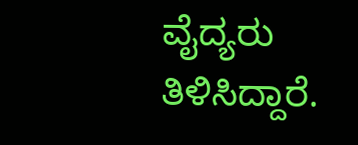ವೈದ್ಯರು ತಿಳಿಸಿದ್ದಾರೆ.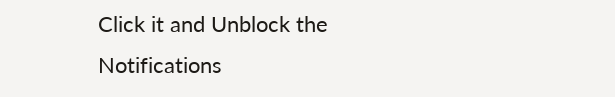Click it and Unblock the Notifications